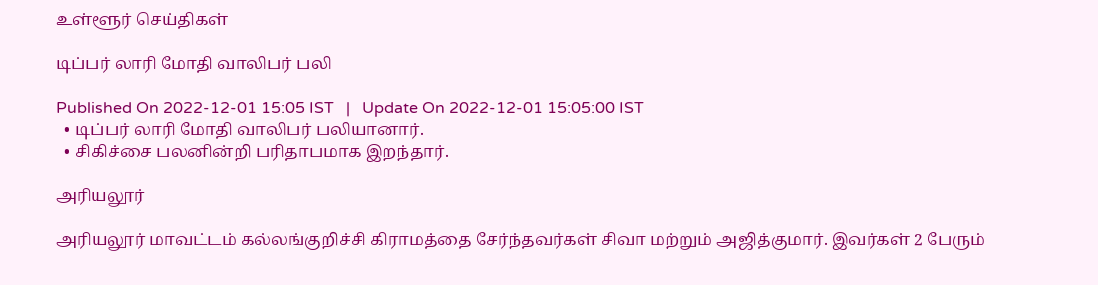உள்ளூர் செய்திகள்

டிப்பர் லாரி மோதி வாலிபர் பலி

Published On 2022-12-01 15:05 IST   |   Update On 2022-12-01 15:05:00 IST
  • டிப்பர் லாரி மோதி வாலிபர் பலியானார்.
  • சிகிச்சை பலனின்றி பரிதாபமாக இறந்தார்.

அரியலூர்

அரியலூர் மாவட்டம் கல்லங்குறிச்சி கிராமத்தை சேர்ந்தவர்கள் சிவா மற்றும் அஜித்குமார். இவர்கள் 2 பேரும்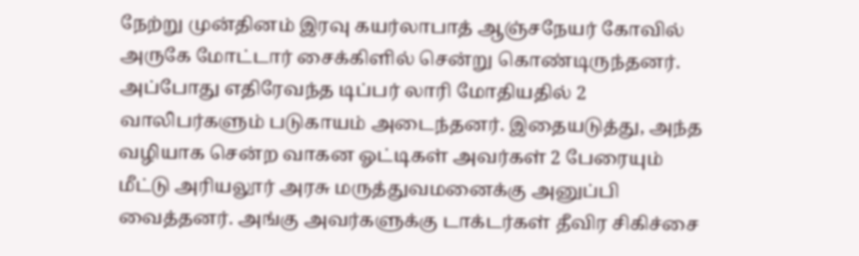நேற்று முன்தினம் இரவு கயர்லாபாத் ஆஞ்சநேயர் கோவில் அருகே மோட்டார் சைக்கிளில் சென்று கொண்டிருந்தனர். அப்போது எதிரேவந்த டிப்பர் லாரி மோதியதில் 2 வாலிபர்களும் படுகாயம் அடைந்தனர். இதையடுத்து, அந்த வழியாக சென்ற வாகன ஓட்டிகள் அவர்கள் 2 பேரையும் மீட்டு அரியலூர் அரசு மருத்துவமனைக்கு அனுப்பி வைத்தனர். அங்கு அவர்களுக்கு டாக்டர்கள் தீவிர சிகிச்சை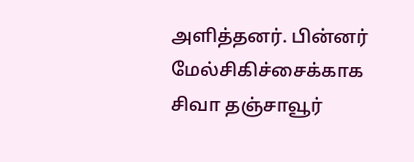அளித்தனர். பின்னர் மேல்சிகிச்சைக்காக சிவா தஞ்சாவூர்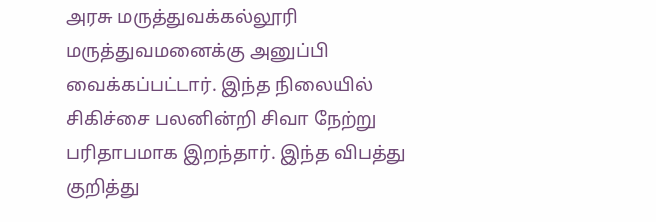அரசு மருத்துவக்கல்லூரி மருத்துவமனைக்கு அனுப்பி வைக்கப்பட்டார். இந்த நிலையில் சிகிச்சை பலனின்றி சிவா நேற்று பரிதாபமாக இறந்தார். இந்த விபத்து குறித்து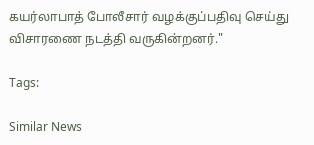கயர்லாபாத் போலீசார் வழக்குப்பதிவு செய்து விசாரணை நடத்தி வருகின்றனர்."

Tags:

Similar News